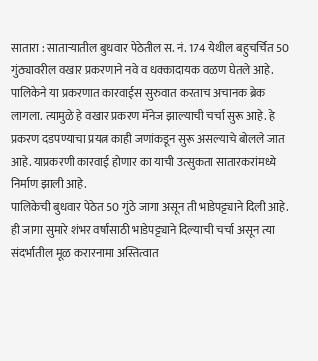सातारा : साताऱ्यातील बुधवार पेठेतील स. नं. 174 येथील बहुचर्चित 50 गुंठ्यावरील वखार प्रकरणाने नवे व धक्कादायक वळण घेतले आहे. पालिकेने या प्रकरणात कारवाईस सुरुवात करताच अचानक ब्रेक लागला. त्यामुळे हे वखार प्रकरण मॅनेज झाल्याची चर्चा सुरू आहे. हे प्रकरण दडपण्याचा प्रयत्न काही जणांकडून सुरू असल्याचे बोलले जात आहे. याप्रकरणी कारवाई होणार का याची उत्सुकता सातारकरांमध्ये निर्माण झाली आहे.
पालिकेची बुधवार पेठेत 50 गुंठे जागा असून ती भाडेपट्ट्याने दिली आहे. ही जागा सुमारे शंभर वर्षांसाठी भाडेपट्ट्याने दिल्याची चर्चा असून त्या संदर्भातील मूळ करारनामा अस्तित्वात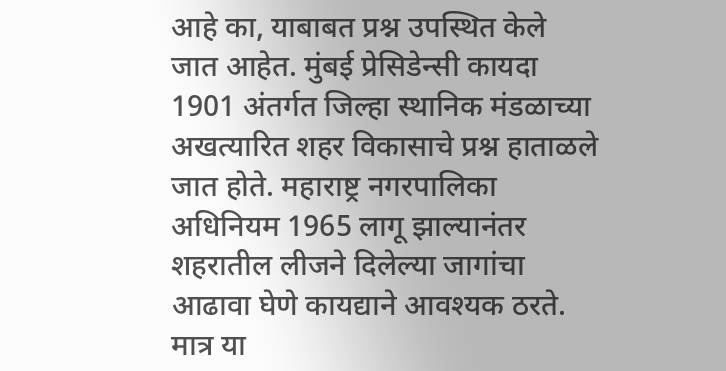आहे का, याबाबत प्रश्न उपस्थित केले जात आहेत. मुंबई प्रेसिडेन्सी कायदा 1901 अंतर्गत जिल्हा स्थानिक मंडळाच्या अखत्यारित शहर विकासाचे प्रश्न हाताळले जात होते. महाराष्ट्र नगरपालिका अधिनियम 1965 लागू झाल्यानंतर शहरातील लीजने दिलेल्या जागांचा आढावा घेणे कायद्याने आवश्यक ठरते.
मात्र या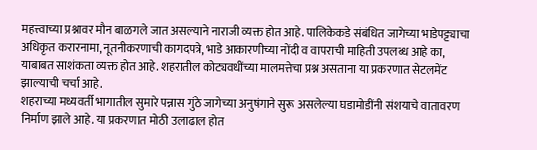महत्त्वाच्या प्रश्नावर मौन बाळगले जात असल्याने नाराजी व्यक्त होत आहे. पालिकेकडे संबंधित जागेच्या भाडेपट्ट्याचा अधिकृत करारनामा, नूतनीकरणाची कागदपत्रे, भाडे आकारणीच्या नोंदी व वापराची माहिती उपलब्ध आहे का, याबाबत साशंकता व्यक्त होत आहे. शहरातील कोट्यवधींच्या मालमत्तेचा प्रश्न असताना या प्रकरणात सेटलमेंट झाल्याची चर्चा आहे.
शहराच्या मध्यवर्ती भागातील सुमारे पन्नास गुंठे जागेच्या अनुषंगाने सुरू असलेल्या घडामोडींनी संशयाचे वातावरण निर्माण झाले आहे. या प्रकरणात मोठी उलाढाल होत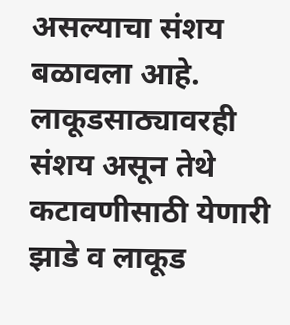असल्याचा संशय बळावला आहे. लाकूडसाठ्यावरही संशय असून तेथे कटावणीसाठी येणारी झाडे व लाकूड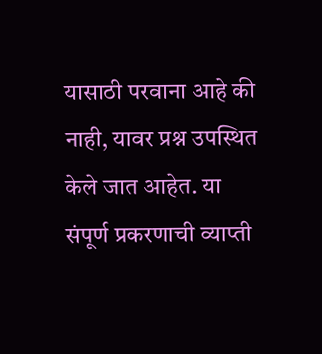यासाठी परवाना आहे की नाही, यावर प्रश्न उपस्थित केले जात आहेत. या संपूर्ण प्रकरणाची व्याप्ती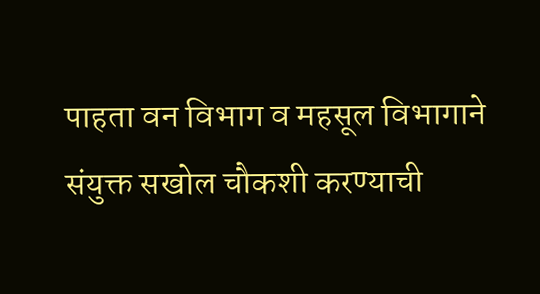पाहता वन विभाग व महसूल विभागाने संयुक्त सखोल चौकशी करण्याची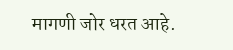मागणी जोर धरत आहे.